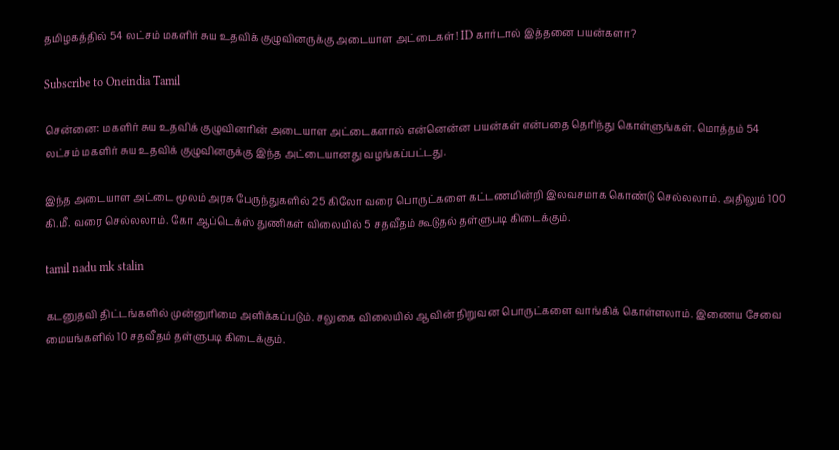தமிழகத்தில் 54 லட்சம் மகளிர் சுய உதவிக் குழுவினருக்கு அடையாள அட்டைகள்! ID கார்டால் இத்தனை பயன்களா?

Subscribe to Oneindia Tamil

சென்னை: மகளிர் சுய உதவிக் குழுவினரின் அடையாள அட்டைகளால் என்னென்ன பயன்கள் என்பதை தெரிந்து கொள்ளுங்கள். மொத்தம் 54 லட்சம் மகளிர் சுய உதவிக் குழுவினருக்கு இந்த அட்டையானது வழங்கப்பட்டது.

இந்த அடையாள அட்டை மூலம் அரசு பேருந்துகளில் 25 கிலோ வரை பொருட்களை கட்டணமின்றி இலவசமாக கொண்டு செல்லலாம். அதிலும் 100 கி.மீ. வரை செல்லலாம். கோ ஆப்டெக்ஸ் துணிகள் விலையில் 5 சதவீதம் கூடுதல் தள்ளுபடி கிடைக்கும்.

tamil nadu mk stalin

கடனுதவி திட்டங்களில் முன்னுரிமை அளிக்கப்படும். சலுகை விலையில் ஆவின் நிறுவன பொருட்களை வாங்கிக் கொள்ளலாம். இணைய சேவை மையங்களில் 10 சதவீதம் தள்ளுபடி கிடைக்கும்.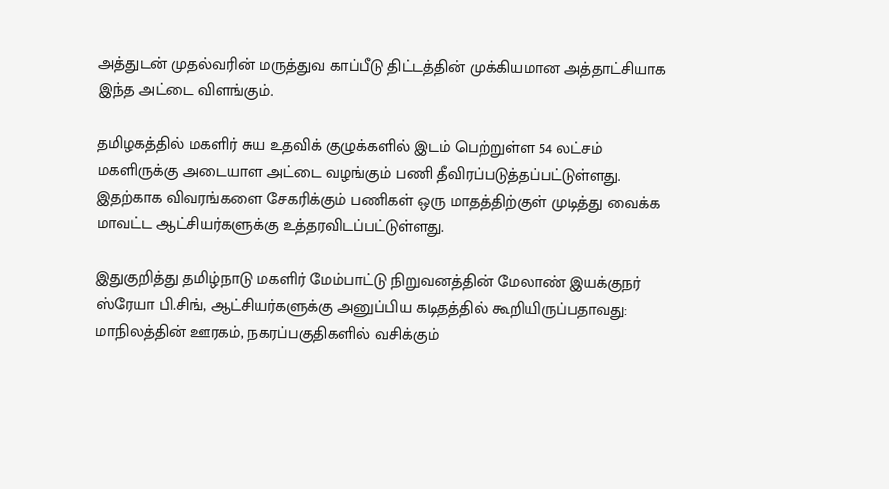அத்துடன் முதல்வரின் மருத்துவ காப்பீடு திட்டத்தின் முக்கியமான அத்தாட்சியாக இந்த அட்டை விளங்கும்.

தமிழகத்தில் மகளிர் சுய உதவிக் குழுக்களில் இடம் பெற்றுள்ள 54 லட்சம் மகளிருக்கு அடையாள அட்டை வழங்கும் பணி தீவிரப்படுத்தப்பட்டுள்ளது. இதற்காக விவரங்களை சேகரிக்கும் பணிகள் ஒரு மாதத்திற்குள் முடித்து வைக்க மாவட்ட ஆட்சியர்களுக்கு உத்தரவிடப்பட்டுள்ளது.

இதுகுறித்து தமிழ்நாடு மகளிர் மேம்பாட்டு நிறுவனத்தின் மேலாண் இயக்குநர் ஸ்ரேயா பி.சிங், ஆட்சியர்களுக்கு அனுப்பிய கடிதத்தில் கூறியிருப்பதாவது: மாநிலத்தின் ஊரகம், நகரப்பகுதிகளில் வசிக்கும்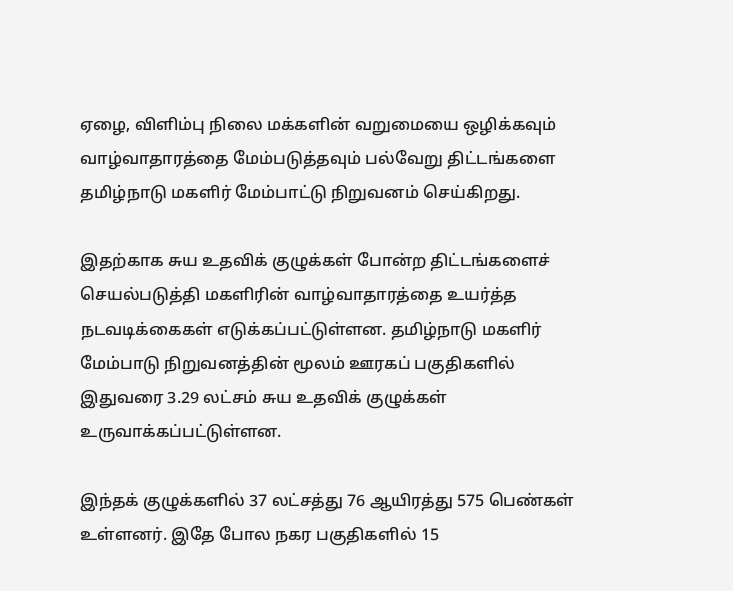ஏழை, விளிம்பு நிலை மக்களின் வறுமையை ஒழிக்கவும் வாழ்வாதாரத்தை மேம்படுத்தவும் பல்வேறு திட்டங்களை தமிழ்நாடு மகளிர் மேம்பாட்டு நிறுவனம் செய்கிறது.

இதற்காக சுய உதவிக் குழுக்கள் போன்ற திட்டங்களைச் செயல்படுத்தி மகளிரின் வாழ்வாதாரத்தை உயர்த்த நடவடிக்கைகள் எடுக்கப்பட்டுள்ளன. தமிழ்நாடு மகளிர் மேம்பாடு நிறுவனத்தின் மூலம் ஊரகப் பகுதிகளில் இதுவரை 3.29 லட்சம் சுய உதவிக் குழுக்கள் உருவாக்கப்பட்டுள்ளன.

இந்தக் குழுக்களில் 37 லட்சத்து 76 ஆயிரத்து 575 பெண்கள் உள்ளனர். இதே போல நகர பகுதிகளில் 15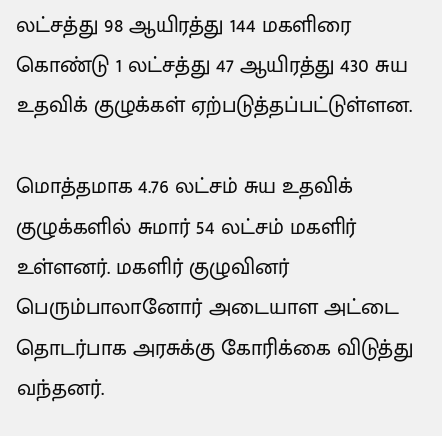லட்சத்து 98 ஆயிரத்து 144 மகளிரை கொண்டு 1 லட்சத்து 47 ஆயிரத்து 430 சுய உதவிக் குழுக்கள் ஏற்படுத்தப்பட்டுள்ளன.

மொத்தமாக 4.76 லட்சம் சுய உதவிக் குழுக்களில் சுமார் 54 லட்சம் மகளிர் உள்ளனர். மகளிர் குழுவினர் பெரும்பாலானோர் அடையாள அட்டை தொடர்பாக அரசுக்கு கோரிக்கை விடுத்து வந்தனர்.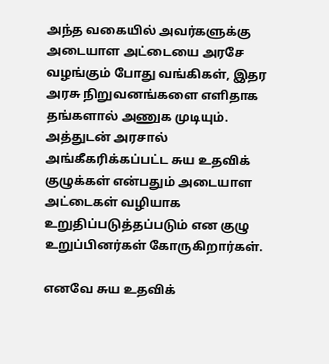அந்த வகையில் அவர்களுக்கு அடையாள அட்டையை அரசே வழங்கும் போது வங்கிகள், இதர அரசு நிறுவனங்களை எளிதாக தங்களால் அணுக முடியும். அத்துடன் அரசால் அங்கீகரிக்கப்பட்ட சுய உதவிக் குழுக்கள் என்பதும் அடையாள அட்டைகள் வழியாக உறுதிப்படுத்தப்படும் என குழு உறுப்பினர்கள் கோருகிறார்கள்.

எனவே சுய உதவிக்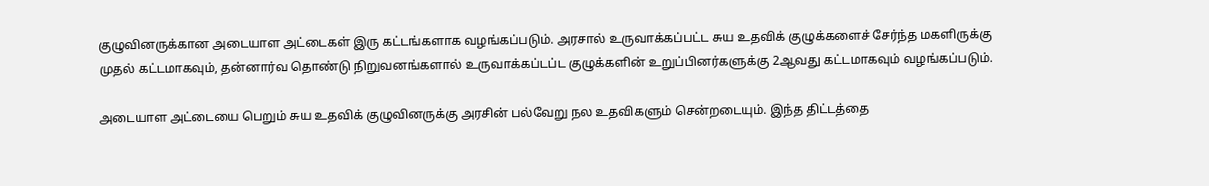குழுவினருக்கான அடையாள அட்டைகள் இரு கட்டங்களாக வழங்கப்படும். அரசால் உருவாக்கப்பட்ட சுய உதவிக் குழுக்களைச் சேர்ந்த மகளிருக்கு முதல் கட்டமாகவும், தன்னார்வ தொண்டு நிறுவனங்களால் உருவாக்கப்டப்ட குழுக்களின் உறுப்பினர்களுக்கு 2ஆவது கட்டமாகவும் வழங்கப்படும்.

அடையாள அட்டையை பெறும் சுய உதவிக் குழுவினருக்கு அரசின் பல்வேறு நல உதவிகளும் சென்றடையும். இந்த திட்டத்தை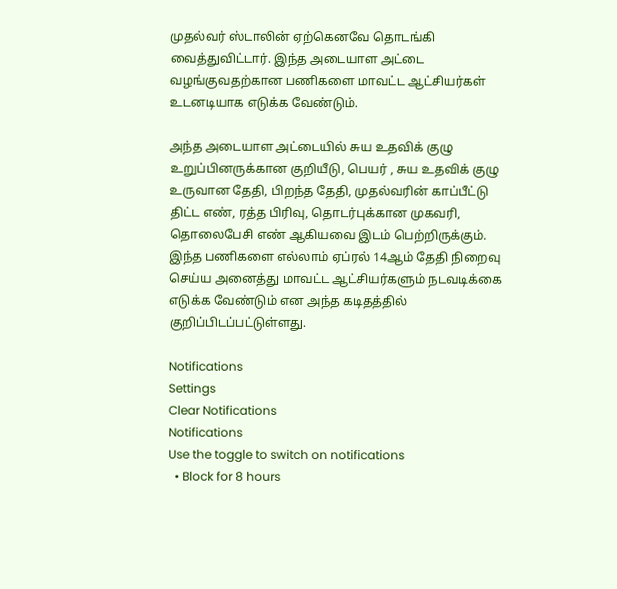முதல்வர் ஸ்டாலின் ஏற்கெனவே தொடங்கி வைத்துவிட்டார். இந்த அடையாள அட்டை வழங்குவதற்கான பணிகளை மாவட்ட ஆட்சியர்கள் உடனடியாக எடுக்க வேண்டும்.

அந்த அடையாள அட்டையில் சுய உதவிக் குழு உறுப்பினருக்கான குறியீடு, பெயர் , சுய உதவிக் குழு உருவான தேதி, பிறந்த தேதி, முதல்வரின் காப்பீட்டு திட்ட எண், ரத்த பிரிவு, தொடர்புக்கான முகவரி, தொலைபேசி எண் ஆகியவை இடம் பெற்றிருக்கும். இந்த பணிகளை எல்லாம் ஏப்ரல் 14ஆம் தேதி நிறைவு செய்ய அனைத்து மாவட்ட ஆட்சியர்களும் நடவடிக்கை எடுக்க வேண்டும் என அந்த கடிதத்தில் குறிப்பிடப்பட்டுள்ளது.

Notifications
Settings
Clear Notifications
Notifications
Use the toggle to switch on notifications
  • Block for 8 hours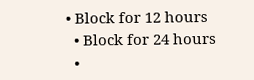• Block for 12 hours
  • Block for 24 hours
  •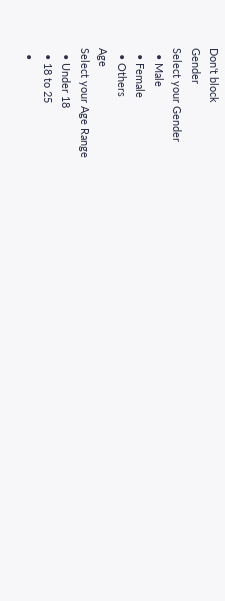Don't block
Gender
Select your Gender
  • Male
  • Female
  • Others
Age
Select your Age Range
  • Under 18
  • 18 to 25
  •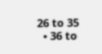26 to 35
  • 36 to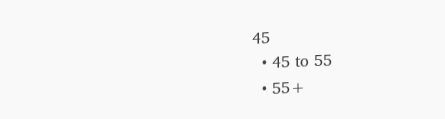45
  • 45 to 55
  • 55+